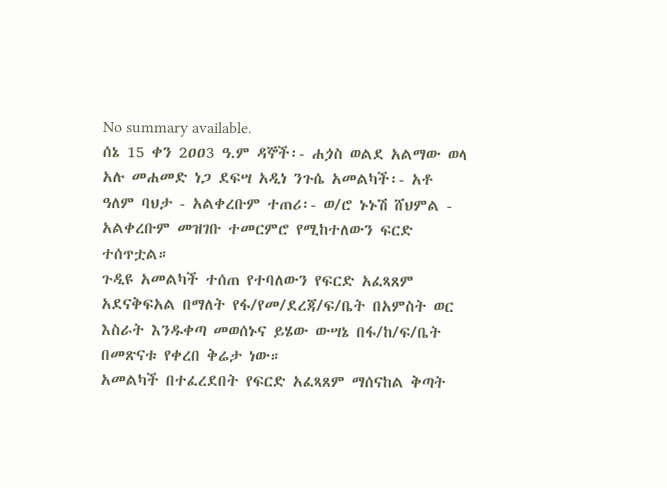No summary available.
ሰኔ 15 ቀን 2ዐዐ3 ዓ.ም ዳኞች፡- ሐጏስ ወልደ አልማው ወላ አሉ መሐመድ ነጋ ደፍሣ አዲነ ንጉሴ አመልካች፡- አቶ ዓለም ባህታ - አልቀረቡም ተጠሪ፡- ወ/ሮ ኑኑሽ ሸህምል - አልቀረቡም መዝገቡ ተመርምሮ የሚከተለውን ፍርድ ተሰጥቷል።
ጉዲዩ አመልካች ተሰጠ የተባለውን የፍርድ አፈጻጸም አደናቅፍአል በማለት የፋ/የመ/ደረጃ/ፍ/ቤት በአምስት ወር እስራት እንዱቀጣ መወሰኑና ይሄው ውሣኔ በፋ/ከ/ፍ/ቤት በመጽናቱ የቀረበ ቅሬታ ነው።
አመልካች በተፈረደበት የፍርድ አፈጻጸም ማሰናከል ቅጣት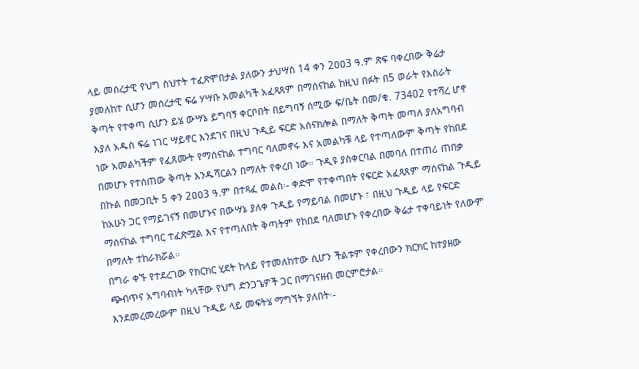ላይ መሰረታዊ የህግ ስህተት ተፈጽሞበታል ያለውን ታህሣስ 14 ቀን 2ዐዐ3 ዓ.ም ጽፍ ባቀረበው ቅሬታ ያመለከተ ሲሆን መሰረታዊ ፍሬ ሃሣቡ አመልካች አፈጻጸም በማሰናከል ከዚህ በፉት በ5 ወራት የእስራት ቅጣት የተቀጣ ሲሆን ይሄ ውሣኔ ይግባኝ ቀርቦበት በይግባኝ ሰሚው ፍ/ቤት በመ/ቁ. 73402 የተሻረ ሆኖ እያለ አዱስ ፍሬ ነገር ሣይኖር እንደገና በዚህ ጉዲይ ፍርድ አሰናክሎል በማለት ቅጣት መጣለ ያለአግባብ ነው አመልካችም የፈጸሙት የማሰናከል ተግባር ባለመኖሩ እና አመልካቹ ላይ የተጣለውም ቅጣት የከበደ በመሆኑ የተሰጠው ቅጣት እንዱሻርልን በማለት የቀረበ ነው። ጉዲዩ ያስቀርባል በመባለ በተጠሪ ጠበቃ በኩል በመጋቢት 5 ቀን 2ዐዐ3 ዓ.ም በተጻፈ መልስ፡- ቀድሞ የተቀጣበት የፍርድ አፈጻጸም ማሰናከል ጉዲይ ከአሁን ጋር የማይገናኝ በመሆኑና በውሣኔ ያለቀ ጉዲይ የማይባል በመሆኑ ፣ በዚህ ጉዲይ ላይ የፍርድ ማሰናከል ተግባር ተፈጽሟል እና የተጣለበት ቅጣትም የከበደ ባለመሆኑ የቀረበው ቅሬታ ተቀባይነት የለውም በማለት ተከራክሯል።
በግራ ቀኙ የተደረገው የክርክር ሂደት ከላይ የተመለከተው ሲሆን ችልቱም የቀረበውን ክርክር ከተያዘው ጭብጥና አግባብነት ካላቸው የህግ ድንጋጌዎች ጋር በማገናዘብ መርምሮታል።
እንደመረመረውም በዚህ ጉዲይ ላይ መፍትሄ ማግኘት ያለበት፡-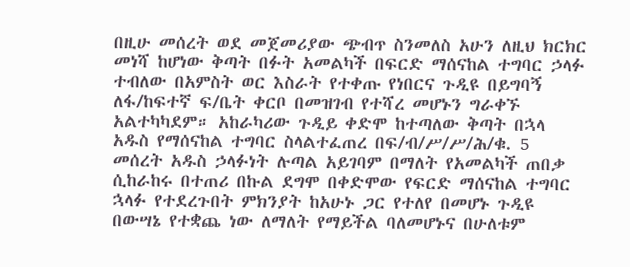በዚሁ መሰረት ወደ መጀመሪያው ጭብጥ ስንመለስ አሁን ለዚህ ክርክር መነሻ ከሆነው ቅጣት በፉት አመልካች በፍርድ ማሰናከል ተግባር ኃላፉ ተብለው በአምስት ወር እስራት የተቀጡ የነበርና ጉዲዩ በይግባኝ ለፋ/ከፍተኛ ፍ/ቤት ቀርቦ በመዝገብ የተሻረ መሆኑን ግራቀኙ አልተካካደም። አከራካሪው ጉዲይ ቀድሞ ከተጣለው ቅጣት በኋላ አዱስ የማሰናከል ተግባር ስላልተፈጠረ በፍ/ብ/ሥ/ሥ/ሕ/ቁ. 5 መሰረት አዱስ ኃላፉነት ሉጣል አይገባም በማለት የአመልካች ጠበቃ ሲከራከሩ በተጠሪ በኩል ደግሞ በቀድሞው የፍርድ ማሰናከል ተግባር ኋላፉ የተደረጉበት ምክንያት ከአሁኑ ጋር የተለየ በመሆኑ ጉዲዩ በውሣኔ የተቋጨ ነው ለማለት የማይችል ባለመሆኑና በሁለቱም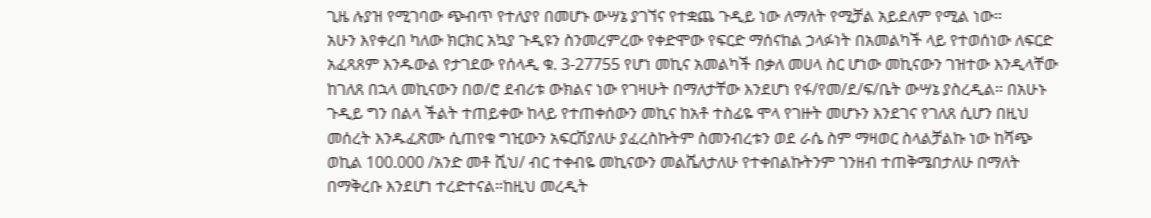ጊዜ ሉያዝ የሚገባው ጭብጥ የተለያየ በመሆኑ ውሣኔ ያገኘና የተቋጨ ጉዲይ ነው ለማለት የሚቻል አይደለም የሚል ነው።
አሁን እየቀረበ ካለው ክርክር አኳያ ጉዲዩን ስንመረምረው የቀድሞው የፍርድ ማሰናከል ኃላፉነት በአመልካች ላይ የተወሰነው ለፍርድ አፈጻጸም እንዱውል የታገደው የሰላዲ ቁ. 3-27755 የሆነ መኪና አመልካች በቃለ መሀላ ስር ሆነው መኪናውን ገዝተው እንዲላቸው ከገለጸ በኋላ መኪናውን በወ/ሮ ደብሪቱ ውክልና ነው የገዛሁት በማለታቸው እንደሆነ የፋ/የመ/ደ/ፍ/ቤት ውሣኔ ያስረዲል። በአሁኑ ጉዲይ ግን በልላ ችልት ተጠይቀው ከላይ የተጠቀሰውን መኪና ከአቶ ተስፊዬ ሞላ የገዙት መሆኑን እንደገና የገለጸ ሲሆን በዚህ መሰረት እንዱፈጽሙ ሲጠየቁ ግዢውን አፍርሽያለሁ ያፈረስኩትም ስመንብረቱን ወደ ራሴ ስም ማዛወር ስላልቻልኩ ነው ከሻጭ ወኪል 100.000 /አንድ መቶ ሺህ/ ብር ተቀብዬ መኪናውን መልሼለታለሁ የተቀበልኩትንም ገንዘብ ተጠቅሜበታለሁ በማለት በማቅረቡ እንደሆነ ተረድተናል።ከዚህ መረዲት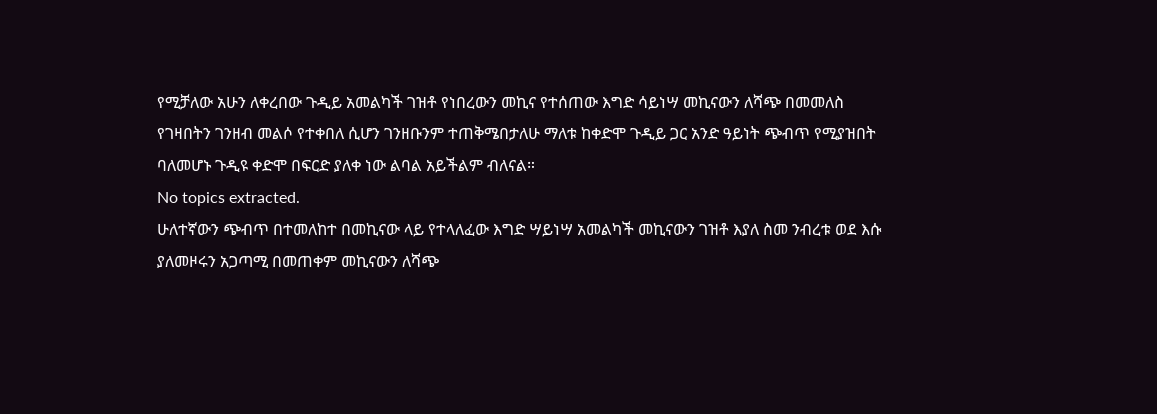የሚቻለው አሁን ለቀረበው ጉዲይ አመልካች ገዝቶ የነበረውን መኪና የተሰጠው እግድ ሳይነሣ መኪናውን ለሻጭ በመመለስ የገዛበትን ገንዘብ መልሶ የተቀበለ ሲሆን ገንዘቡንም ተጠቅሜበታለሁ ማለቱ ከቀድሞ ጉዲይ ጋር አንድ ዓይነት ጭብጥ የሚያዝበት ባለመሆኑ ጉዲዩ ቀድሞ በፍርድ ያለቀ ነው ልባል አይችልም ብለናል።
No topics extracted.
ሁለተኛውን ጭብጥ በተመለከተ በመኪናው ላይ የተላለፈው እግድ ሣይነሣ አመልካች መኪናውን ገዝቶ እያለ ስመ ንብረቱ ወደ እሱ ያለመዞሩን አጋጣሚ በመጠቀም መኪናውን ለሻጭ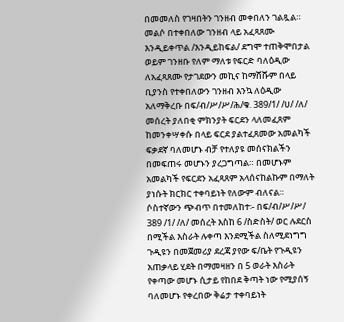በመመለስ የገዛበትን ገንዘብ መቀበለን ገልጿል። መልሶ በተቀበለው ገንዘብ ላይ አፈጻጸሙ እንዲይቀጥል /እንዲይከፍል/ ደግሞ ተጠቅሞበታል ወይም ገንዘቡ የለም ማለቱ የፍርድ ባለዕዲው ለአፈጻጸሙ የታገደውን መኪና ከማሸሹም በላይ ቢያንስ የተቀበለውን ገንዘብ እንኳ ለዕዲው አለማቅረቡ በፍ/ብ/ሥ/ሥ/ሕ/ቁ. 389/1/ /ሀ/ /ለ/ መሰረት ያለበቂ ምክንያት ፍርደን ላለመፈጸም ከመንቀሣቀሱ በላይ ፍርደ ያልተፈጸመው አመልካች ፍቃደኛ ባለመሆኑ ብቻ የተለያዩ መሰናክልችን በመፍጠሩ መሆኑን ያረጋግጣል። በመሆኑም አመልካች የፍርደን አፈጻጸም አላሰናከልኩም በማለት ያነሱት ክርክር ተቀባይነት የለውም ብለናል።
ሶስተኛውን ጭብጥ በተመለከተ፡- በፍ/ብ/ሥ/ሥ/ 389 /1/ /ለ/ መሰረት እስከ 6 /ስድስት/ ወር ሉደርስ በሚችል እስራት ሉቀጣ እንደሚችል ስለሚደነግግ ጉዲዩን በመጀመሪያ ደረጃ ያየው ፍ/ቤት የጉዲዩን አጠቃላይ ሂደት በማመዛዘን በ 5 ወራት እስራት የቀጣው መሆኑ ሲታይ የከበደ ቅጣት ነው የሚያሰኝ ባለመሆኑ የቀረበው ቅሬታ ተቀባይነት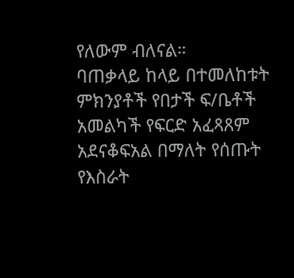የለውም ብለናል።
ባጠቃላይ ከላይ በተመለከቱት ምክንያቶች የበታች ፍ/ቤቶች አመልካች የፍርድ አፈጻጸም አደናቆፍአል በማለት የሰጡት የእስራት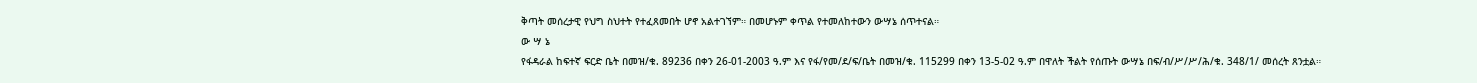ቅጣት መሰረታዊ የህግ ስህተት የተፈጸመበት ሆኖ አልተገኘም። በመሆኑም ቀጥል የተመለከተውን ውሣኔ ሰጥተናል።
ው ሣ ኔ
የፋዳራል ከፍተኛ ፍርድ ቤት በመዝ/ቁ. 89236 በቀን 26-01-2003 ዓ.ም እና የፋ/የመ/ደ/ፍ/ቤት በመዝ/ቁ. 115299 በቀን 13-5-02 ዓ.ም በዋለት ችልት የሰጡት ውሣኔ በፍ/ብ/ሥ/ሥ/ሕ/ቁ. 348/1/ መሰረት ጸንቷል።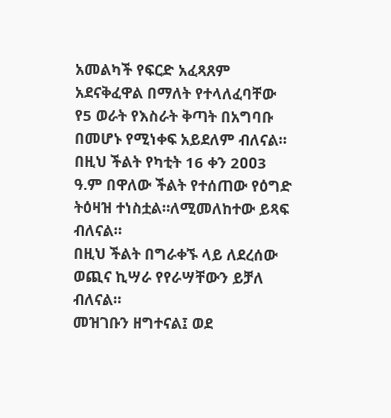አመልካች የፍርድ አፈጻጸም አደናቅፈዋል በማለት የተላለፈባቸው የ5 ወራት የእስራት ቅጣት በአግባቡ በመሆኑ የሚነቀፍ አይደለም ብለናል።
በዚህ ችልት የካቲት 16 ቀን 2ዐዐ3 ዓ.ም በዋለው ችልት የተሰጠው የዕግድ ትዕዛዝ ተነስቷል።ለሚመለከተው ይጻፍ ብለናል።
በዚህ ችልት በግራቀኙ ላይ ለደረሰው ወጪና ኪሣራ የየራሣቸውን ይቻለ ብለናል።
መዝገቡን ዘግተናል፤ ወደ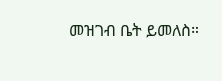መዝገብ ቤት ይመለስ።